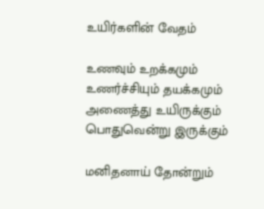உயிர்களின் வேதம்

உணவும் உறக்கமும்
உணர்ச்சியும் தயக்கமும்
அணைத்து உயிருக்கும்
பொதுவென்று இருக்கும்

மனிதனாய் தோன்றும்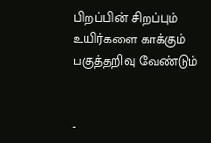பிறப்பின் சிறப்பும்
உயிர்களை காக்கும்
பகுத்தறிவு வேண்டும்


-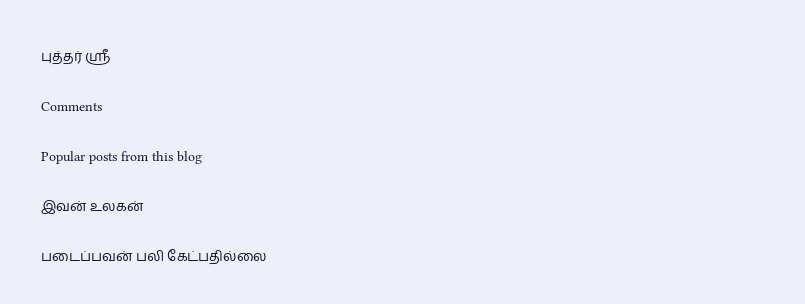புத்தர் ஸ்ரீ

Comments

Popular posts from this blog

இவன் உலகன்

படைப்பவன் பலி கேட்பதில்லை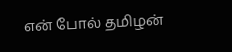என் போல் தமிழன்